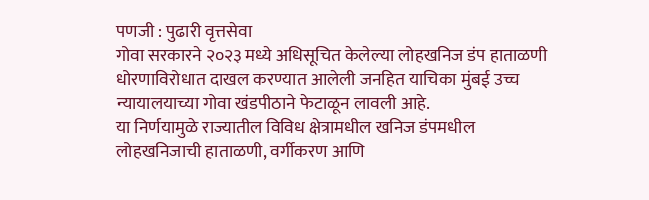पणजी : पुढारी वृत्तसेवा
गोवा सरकारने २०२३ मध्ये अधिसूचित केलेल्या लोहखनिज डंप हाताळणी धोरणाविरोधात दाखल करण्यात आलेली जनहित याचिका मुंबई उच्च न्यायालयाच्या गोवा खंडपीठाने फेटाळून लावली आहे.
या निर्णयामुळे राज्यातील विविध क्षेत्रामधील खनिज डंपमधील लोहखनिजाची हाताळणी, वर्गीकरण आणि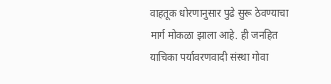वाहतूक धोरणानुसार पुढे सुरू ठेवण्याचा मार्ग मोकळा झाला आहे. ही जनहित याचिका पर्यावरणवादी संस्था गोवा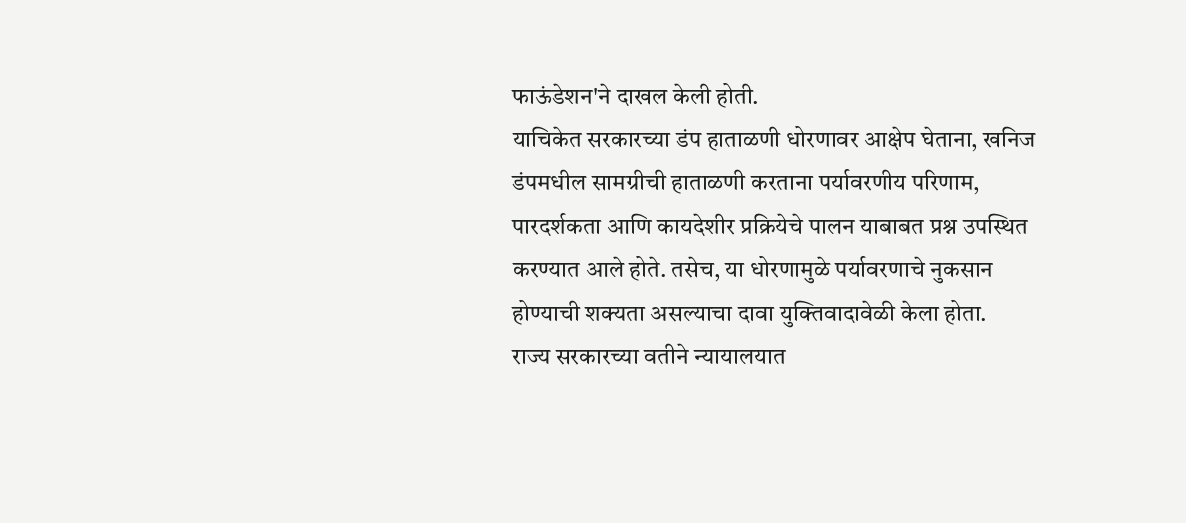फाऊंडेशन'ने दाखल केली होती.
याचिकेत सरकारच्या डंप हाताळणी धोरणावर आक्षेप घेताना, खनिज डंपमधील सामग्रीची हाताळणी करताना पर्यावरणीय परिणाम, पारदर्शकता आणि कायदेशीर प्रक्रियेचे पालन याबाबत प्रश्न उपस्थित करण्यात आले होते. तसेच, या धोरणामुळे पर्यावरणाचे नुकसान होण्याची शक्यता असल्याचा दावा युक्तिवादावेळी केला होता.
राज्य सरकारच्या वतीने न्यायालयात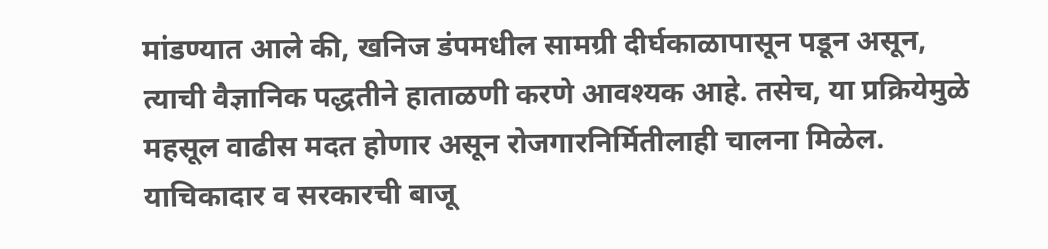मांडण्यात आले की, खनिज डंपमधील सामग्री दीर्घकाळापासून पडून असून, त्याची वैज्ञानिक पद्धतीने हाताळणी करणे आवश्यक आहे. तसेच, या प्रक्रियेमुळे महसूल वाढीस मदत होणार असून रोजगारनिर्मितीलाही चालना मिळेल.
याचिकादार व सरकारची बाजू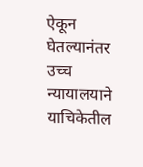ऐकून घेतल्यानंतर उच्च न्यायालयाने याचिकेतील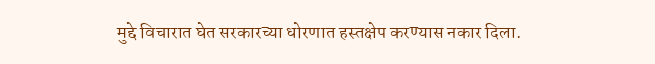मुद्दे विचारात घेत सरकारच्या धोरणात हस्तक्षेप करण्यास नकार दिला.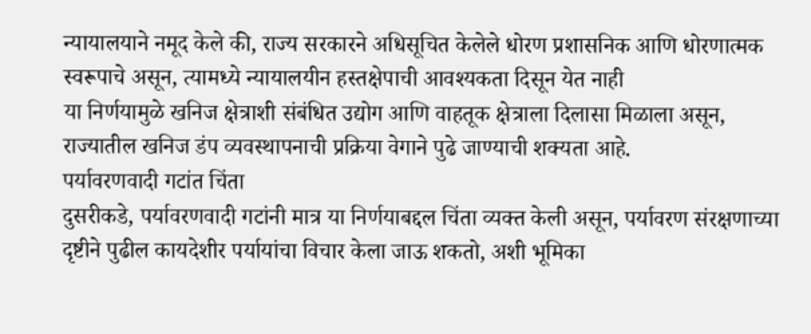न्यायालयाने नमूद केले की, राज्य सरकारने अधिसूचित केलेले धोरण प्रशासनिक आणि धोरणात्मक स्वरूपाचे असून, त्यामध्ये न्यायालयीन हस्तक्षेपाची आवश्यकता दिसून येत नाही
या निर्णयामुळे खनिज क्षेत्राशी संबंधित उद्योग आणि वाहतूक क्षेत्राला दिलासा मिळाला असून, राज्यातील खनिज डंप व्यवस्थापनाची प्रक्रिया वेगाने पुढे जाण्याची शक्यता आहे.
पर्यावरणवादी गटांत चिंता
दुसरीकडे, पर्यावरणवादी गटांनी मात्र या निर्णयाबद्दल चिंता व्यक्त केली असून, पर्यावरण संरक्षणाच्या दृष्टीने पुढील कायदेशीर पर्यायांचा विचार केला जाऊ शकतो, अशी भूमिका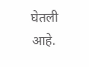घेतली आहे.